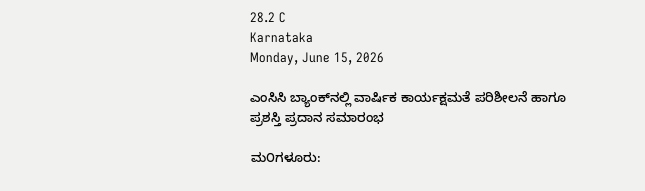28.2 C
Karnataka
Monday, June 15, 2026

ಎಂಸಿಸಿ ಬ್ಯಾಂಕ್‌ನಲ್ಲಿ ವಾರ್ಷಿಕ ಕಾರ್ಯಕ್ಷಮತೆ ಪರಿಶೀಲನೆ ಹಾಗೂ ಪ್ರಶಸ್ತಿ ಪ್ರದಾನ ಸಮಾರಂಭ

ಮ೦ಗಳೂರು: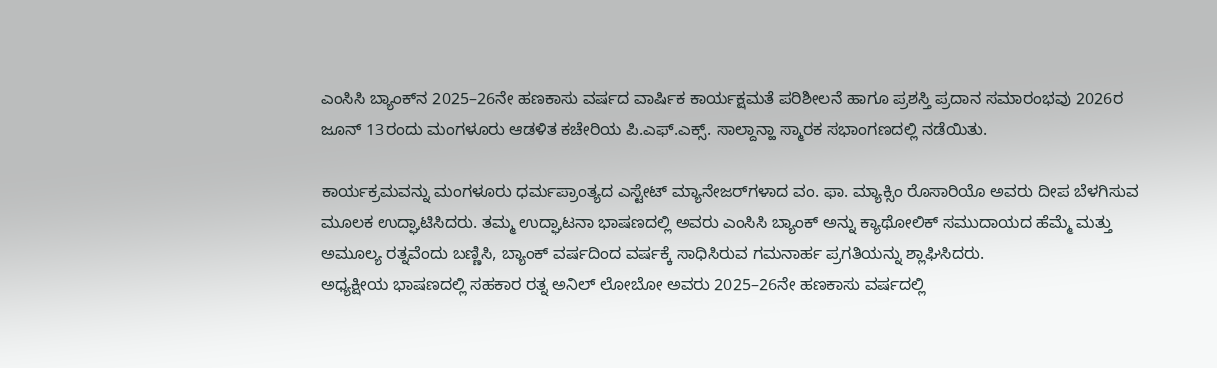ಎಂಸಿಸಿ ಬ್ಯಾಂಕ್‌ನ 2025–26ನೇ ಹಣಕಾಸು ವರ್ಷದ ವಾರ್ಷಿಕ ಕಾರ್ಯಕ್ಷಮತೆ ಪರಿಶೀಲನೆ ಹಾಗೂ ಪ್ರಶಸ್ತಿ ಪ್ರದಾನ ಸಮಾರಂಭವು 2026ರ ಜೂನ್ 13ರಂದು ಮಂಗಳೂರು ಆಡಳಿತ ಕಚೇರಿಯ ಪಿ.ಎಫ್.ಎಕ್ಸ್. ಸಾಲ್ದಾನ್ಹಾ ಸ್ಮಾರಕ ಸಭಾಂಗಣದಲ್ಲಿ ನಡೆಯಿತು.

ಕಾರ್ಯಕ್ರಮವನ್ನು ಮಂಗಳೂರು ಧರ್ಮಪ್ರಾಂತ್ಯದ ಎಸ್ಟೇಟ್ ಮ್ಯಾನೇಜರ್‌ಗಳಾದ ವಂ. ಫಾ. ಮ್ಯಾಕ್ಸಿಂ ರೊಸಾರಿಯೊ ಅವರು ದೀಪ ಬೆಳಗಿಸುವ ಮೂಲಕ ಉದ್ಘಾಟಿಸಿದರು. ತಮ್ಮ ಉದ್ಘಾಟನಾ ಭಾಷಣದಲ್ಲಿ ಅವರು ಎಂಸಿಸಿ ಬ್ಯಾಂಕ್ ಅನ್ನು ಕ್ಯಾಥೋಲಿಕ್ ಸಮುದಾಯದ ಹೆಮ್ಮೆ ಮತ್ತು ಅಮೂಲ್ಯ ರತ್ನವೆಂದು ಬಣ್ಣಿಸಿ, ಬ್ಯಾಂಕ್ ವರ್ಷದಿಂದ ವರ್ಷಕ್ಕೆ ಸಾಧಿಸಿರುವ ಗಮನಾರ್ಹ ಪ್ರಗತಿಯನ್ನು ಶ್ಲಾಘಿಸಿದರು.
ಅಧ್ಯಕ್ಷೀಯ ಭಾಷಣದಲ್ಲಿ ಸಹಕಾರ ರತ್ನ ಅನಿಲ್ ಲೋಬೋ ಅವರು 2025–26ನೇ ಹಣಕಾಸು ವರ್ಷದಲ್ಲಿ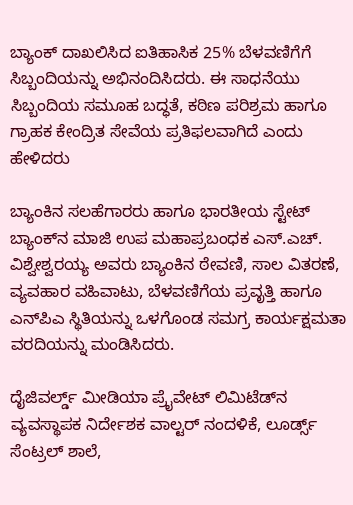ಬ್ಯಾಂಕ್ ದಾಖಲಿಸಿದ ಐತಿಹಾಸಿಕ 25% ಬೆಳವಣಿಗೆಗೆ ಸಿಬ್ಬಂದಿಯನ್ನು ಅಭಿನಂದಿಸಿದರು. ಈ ಸಾಧನೆಯು ಸಿಬ್ಬಂದಿಯ ಸಮೂಹ ಬದ್ಧತೆ, ಕಠಿಣ ಪರಿಶ್ರಮ ಹಾಗೂ ಗ್ರಾಹಕ ಕೇಂದ್ರಿತ ಸೇವೆಯ ಪ್ರತಿಫಲವಾಗಿದೆ ಎಂದು ಹೇಳಿದರು

ಬ್ಯಾಂಕಿನ ಸಲಹೆಗಾರರು ಹಾಗೂ ಭಾರತೀಯ ಸ್ಟೇಟ್ ಬ್ಯಾಂಕ್‌ನ ಮಾಜಿ ಉಪ ಮಹಾಪ್ರಬಂಧಕ ಎಸ್.ಎಚ್. ವಿಶ್ವೇಶ್ವರಯ್ಯ ಅವರು ಬ್ಯಾಂಕಿನ ಠೇವಣಿ, ಸಾಲ ವಿತರಣೆ, ವ್ಯವಹಾರ ವಹಿವಾಟು, ಬೆಳವಣಿಗೆಯ ಪ್ರವೃತ್ತಿ ಹಾಗೂ ಎನ್‌ಪಿಎ ಸ್ಥಿತಿಯನ್ನು ಒಳಗೊಂಡ ಸಮಗ್ರ ಕಾರ್ಯಕ್ಷಮತಾ ವರದಿಯನ್ನು ಮಂಡಿಸಿದರು.

ದೈಜಿವರ್ಲ್ಡ್ ಮೀಡಿಯಾ ಪ್ರೈವೇಟ್ ಲಿಮಿಟೆಡ್‌ನ ವ್ಯವಸ್ಥಾಪಕ ನಿರ್ದೇಶಕ ವಾಲ್ಟರ್ ನಂದಳಿಕೆ, ಲೂರ್ಡ್ಸ್ ಸೆಂಟ್ರಲ್ ಶಾಲೆ,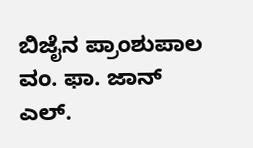ಬಿಜೈನ ಪ್ರಾಂಶುಪಾಲ ವಂ. ಫಾ. ಜಾನ್ ಎಲ್.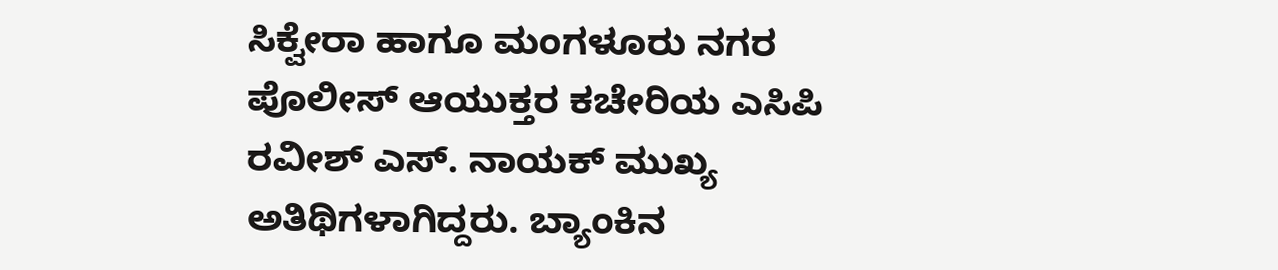ಸಿಕ್ವೇರಾ ಹಾಗೂ ಮಂಗಳೂರು ನಗರ ಪೊಲೀಸ್ ಆಯುಕ್ತರ ಕಚೇರಿಯ ಎಸಿಪಿ ರವೀಶ್ ಎಸ್. ನಾಯಕ್ ಮುಖ್ಯ ಅತಿಥಿಗಳಾಗಿದ್ದರು. ಬ್ಯಾಂಕಿನ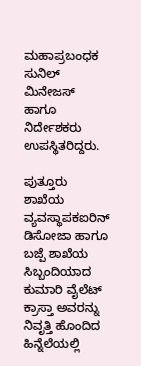ಮಹಾಪ್ರಬಂಧಕ ಸುನಿಲ್ ಮಿನೇಜಸ್ ಹಾಗೂ ನಿರ್ದೇಶಕರು ಉಪಸ್ಥಿತರಿದ್ದರು.

ಪುತ್ತೂರು ಶಾಖೆಯ ವ್ಯವಸ್ಥಾಪಕಐರಿನ್ ಡಿಸೋಜಾ ಹಾಗೂ ಬಜ್ಪೆ ಶಾಖೆಯ ಸಿಬ್ಬಂದಿಯಾದ ಕುಮಾರಿ ವೈಲೆಟ್ ಕ್ರಾಸ್ತಾ ಅವರನ್ನು ನಿವೃತ್ತಿ ಹೊಂದಿದ ಹಿನ್ನೆಲೆಯಲ್ಲಿ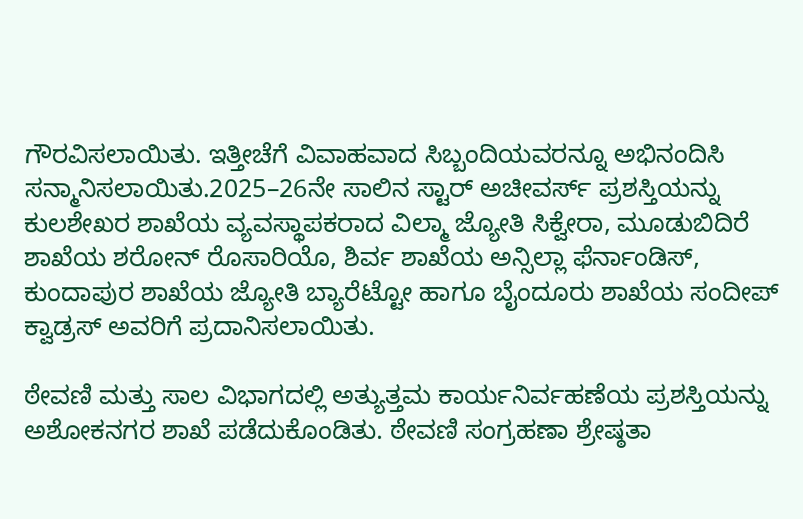ಗೌರವಿಸಲಾಯಿತು. ಇತ್ತೀಚೆಗೆ ವಿವಾಹವಾದ ಸಿಬ್ಬಂದಿಯವರನ್ನೂ ಅಭಿನಂದಿಸಿ ಸನ್ಮಾನಿಸಲಾಯಿತು.2025–26ನೇ ಸಾಲಿನ ಸ್ಟಾರ್ ಅಚೀವರ್ಸ್ ಪ್ರಶಸ್ತಿಯನ್ನು ಕುಲಶೇಖರ ಶಾಖೆಯ ವ್ಯವಸ್ಥಾಪಕರಾದ ವಿಲ್ಮಾ ಜ್ಯೋತಿ ಸಿಕ್ವೇರಾ, ಮೂಡುಬಿದಿರೆ ಶಾಖೆಯ ಶರೋನ್ ರೊಸಾರಿಯೊ, ಶಿರ್ವ ಶಾಖೆಯ ಅನ್ಸಿಲ್ಲಾ ಫೆರ್ನಾಂಡಿಸ್, ಕುಂದಾಪುರ ಶಾಖೆಯ ಜ್ಯೋತಿ ಬ್ಯಾರೆಟ್ಟೋ ಹಾಗೂ ಬೈಂದೂರು ಶಾಖೆಯ ಸಂದೀಪ್ ಕ್ವಾಡ್ರಸ್ ಅವರಿಗೆ ಪ್ರದಾನಿಸಲಾಯಿತು.

ಠೇವಣಿ ಮತ್ತು ಸಾಲ ವಿಭಾಗದಲ್ಲಿ ಅತ್ಯುತ್ತಮ ಕಾರ್ಯನಿರ್ವಹಣೆಯ ಪ್ರಶಸ್ತಿಯನ್ನು ಅಶೋಕನಗರ ಶಾಖೆ ಪಡೆದುಕೊಂಡಿತು. ಠೇವಣಿ ಸಂಗ್ರಹಣಾ ಶ್ರೇಷ್ಠತಾ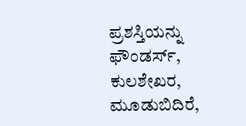ಪ್ರಶಸ್ತಿಯನ್ನು ಫೌಂಡರ್ಸ್, ಕುಲಶೇಖರ, ಮೂಡುಬಿದಿರೆ,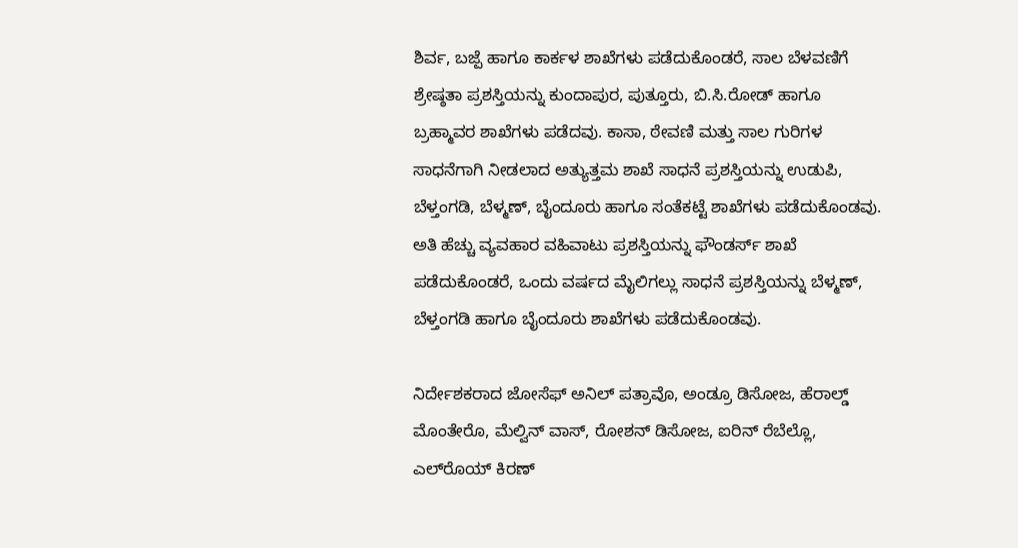ಶಿರ್ವ, ಬಜ್ಪೆ ಹಾಗೂ ಕಾರ್ಕಳ ಶಾಖೆಗಳು ಪಡೆದುಕೊಂಡರೆ, ಸಾಲ ಬೆಳವಣಿಗೆ ಶ್ರೇಷ್ಠತಾ ಪ್ರಶಸ್ತಿಯನ್ನು ಕುಂದಾಪುರ, ಪುತ್ತೂರು, ಬಿ.ಸಿ.ರೋಡ್ ಹಾಗೂ ಬ್ರಹ್ಮಾವರ ಶಾಖೆಗಳು ಪಡೆದವು. ಕಾಸಾ, ಠೇವಣಿ ಮತ್ತು ಸಾಲ ಗುರಿಗಳ ಸಾಧನೆಗಾಗಿ ನೀಡಲಾದ ಅತ್ಯುತ್ತಮ ಶಾಖೆ ಸಾಧನೆ ಪ್ರಶಸ್ತಿಯನ್ನು ಉಡುಪಿ, ಬೆಳ್ತಂಗಡಿ, ಬೆಳ್ಮಣ್, ಬೈಂದೂರು ಹಾಗೂ ಸಂತೆಕಟ್ಟೆ ಶಾಖೆಗಳು ಪಡೆದುಕೊಂಡವು. ಅತಿ ಹೆಚ್ಚು ವ್ಯವಹಾರ ವಹಿವಾಟು ಪ್ರಶಸ್ತಿಯನ್ನು ಫೌಂಡರ್ಸ್ ಶಾಖೆ ಪಡೆದುಕೊಂಡರೆ, ಒಂದು ವರ್ಷದ ಮೈಲಿಗಲ್ಲು ಸಾಧನೆ ಪ್ರಶಸ್ತಿಯನ್ನು ಬೆಳ್ಮಣ್, ಬೆಳ್ತಂಗಡಿ ಹಾಗೂ ಬೈಂದೂರು ಶಾಖೆಗಳು ಪಡೆದುಕೊಂಡವು.

ನಿರ್ದೇಶಕರಾದ ಜೋಸೆಫ್ ಅನಿಲ್ ಪತ್ರಾವೊ, ಅಂಡ್ರೂ ಡಿಸೋಜ, ಹೆರಾಲ್ಡ್ ಮೊಂತೇರೊ, ಮೆಲ್ವಿನ್ ವಾಸ್, ರೋಶನ್ ಡಿಸೋಜ, ಐರಿನ್ ರೆಬೆಲ್ಲೊ, ಎಲ್‌ರೊಯ್ ಕಿರಣ್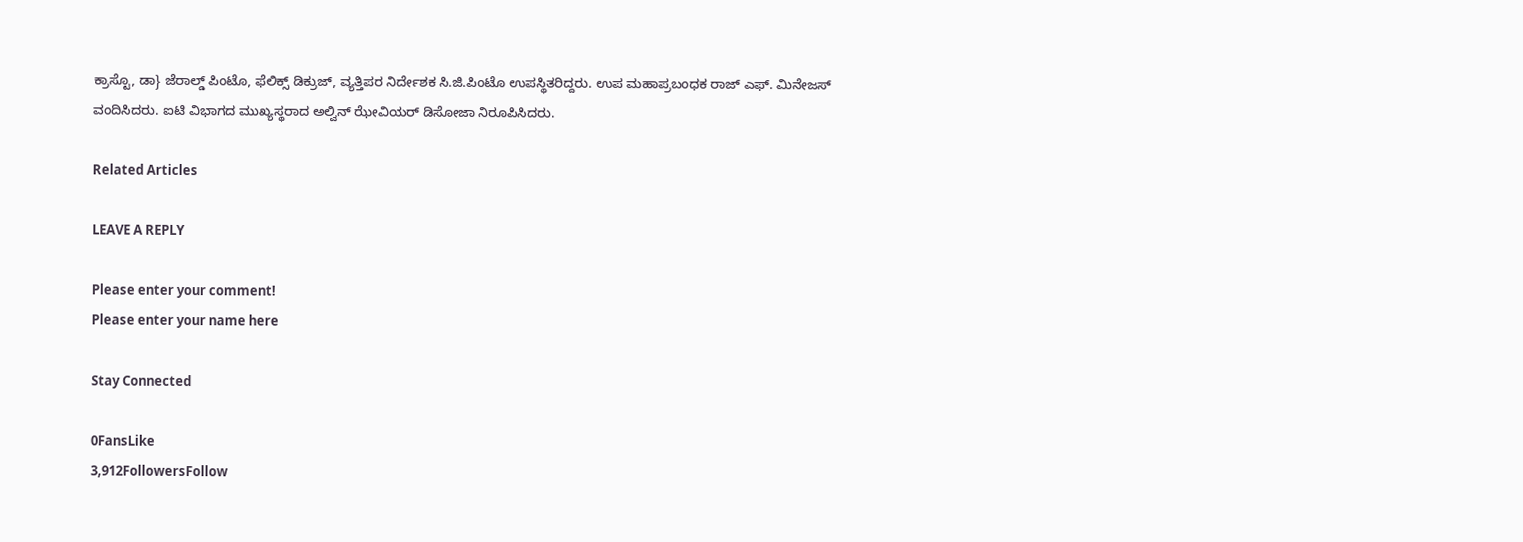ಕ್ರಾಸ್ಟೊ, ಡಾ} ಜೆರಾಲ್ಡ್ ಪಿಂಟೊ, ಫೆಲಿಕ್ಸ್ ಡಿಕ್ರುಜ್, ವ್ಯತ್ತಿಪರ ನಿರ್ದೇಶಕ ಸಿ.ಜಿ.ಪಿಂಟೊ ಉಪಸ್ಥಿತರಿದ್ದರು. ಉಪ ಮಹಾಪ್ರಬಂಧಕ ರಾಜ್ ಎಫ್. ಮಿನೇಜಸ್ ವಂದಿಸಿದರು. ಐಟಿ ವಿಭಾಗದ ಮುಖ್ಯಸ್ಥರಾದ ಅಲ್ವಿನ್ ಝೇವಿಯರ್ ಡಿಸೋಜಾ ನಿರೂಪಿಸಿದರು.

Related Articles

LEAVE A REPLY

Please enter your comment!
Please enter your name here

Stay Connected

0FansLike
3,912FollowersFollow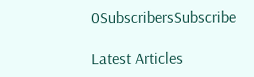0SubscribersSubscribe

Latest Articles